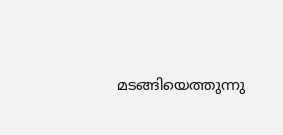മടങ്ങിയെത്തുന്നു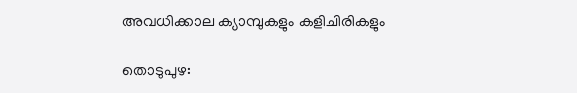അവധിക്കാല ക്യാമ്പുകളും കളിചിരികളും

തൊടുപുഴ: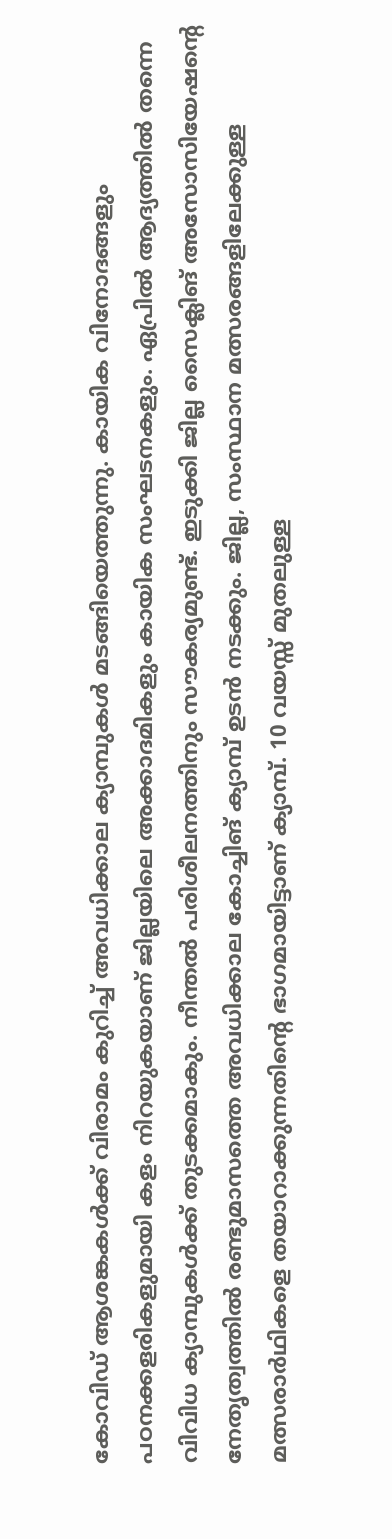കോവിഡ് ആശങ്കകൾക്ക് വിരാമം കുറിച്ച് അവധിക്കാല ക്യാമ്പുകൾ മടങ്ങിയെത്തുന്നു. കായിക വിനോദങ്ങളും പഠനക്കളരികളുമായി കളം നിറയുകയാണ് ജില്ലയിലെ അക്കാദമികളും കായിക സംഘടനകളും. ഏപ്രിൽ ആദ്യത്തിൽ തന്നെ വിവിധ ക്യാമ്പുകൾക്ക് തുടക്കമാകും. നീന്തൽ പരിശീലനത്തിനും സൗകര്യമുണ്ട്. ഇടുക്കി ജില്ല സൈക്ലിങ് അസോസിയേഷന്‍റെ നേതൃത്വത്തിൽ രണ്ടുമാസത്തെ അവധിക്കാല കോച്ചിങ് ക്യാമ്പ് ഉടൻ നടക്കും. ജില്ല, സംസ്ഥാന മത്സരങ്ങളിലേക്കുള്ള മത്സരാർഥികളെ തയാറാക്കുന്നതിന്‍റെ ഭാഗമായിട്ടാണ് ക്യാമ്പ്. 10 വയസ്സ് മുതലുള്ള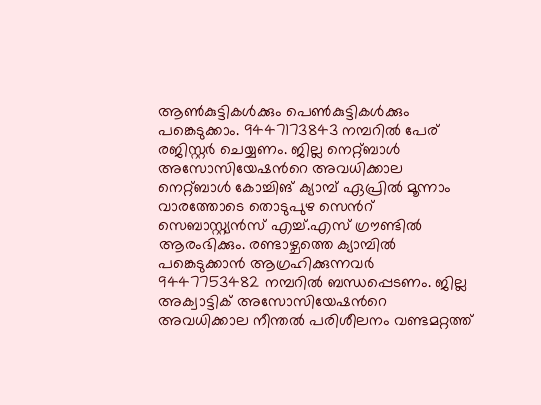ആൺകുട്ടികൾക്കും പെൺകുട്ടികൾക്കും പങ്കെടുക്കാം. 9447173843 നമ്പറിൽ പേര് രജിസ്റ്റർ ചെയ്യണം. ജില്ല നെറ്റ്ബാൾ അസോസിയേഷന്‍റെ അവധിക്കാല നെറ്റ്ബാൾ കോച്ചിങ് ക്യാമ്പ് ഏപ്രിൽ മൂന്നാം വാരത്തോടെ തൊടുപുഴ സെന്‍റ് സെബാസ്റ്റ്യൻസ് എച്ച്.എസ് ഗ്രൗണ്ടിൽ ആരംഭിക്കും. രണ്ടാഴ്ചത്തെ ക്യാമ്പിൽ പങ്കെടുക്കാൻ ആഗ്രഹിക്കുന്നവർ 9447753482 നമ്പറിൽ ബന്ധപ്പെടണം. ജില്ല അക്വാട്ടിക് അസോസിയേഷന്‍റെ അവധിക്കാല നീന്തൽ പരിശീലനം വണ്ടമറ്റത്ത്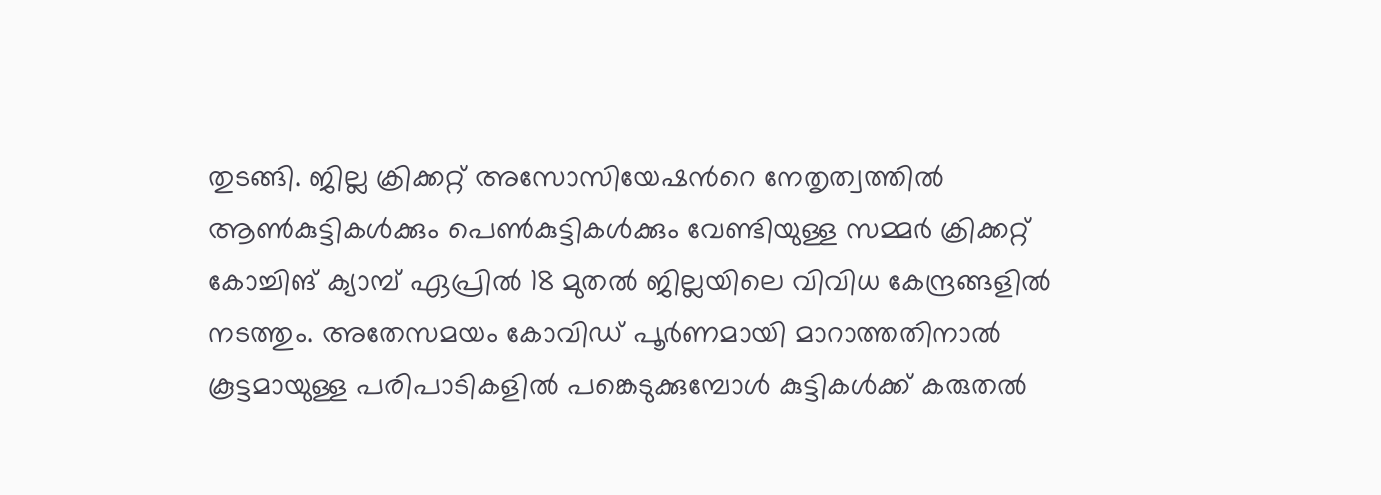തുടങ്ങി. ജില്ല ക്രിക്കറ്റ് അസോസിയേഷന്‍റെ നേതൃത്വത്തിൽ ആൺകുട്ടികൾക്കും പെൺകുട്ടികൾക്കും വേണ്ടിയുള്ള സമ്മർ ക്രിക്കറ്റ് കോച്ചിങ് ക്യാമ്പ് ഏപ്രിൽ 18 മുതൽ ജില്ലയിലെ വിവിധ കേന്ദ്രങ്ങളിൽ നടത്തും. അതേസമയം കോവിഡ് പൂർണമായി മാറാത്തതിനാൽ കൂട്ടമായുള്ള പരിപാടികളിൽ പങ്കെടുക്കുമ്പോൾ കുട്ടികൾക്ക് കരുതൽ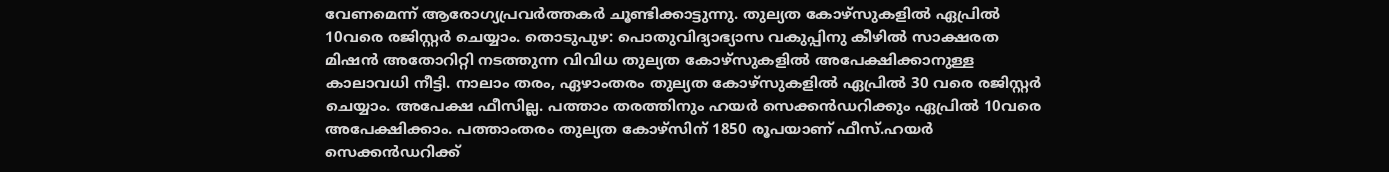വേണമെന്ന് ആരോഗ്യപ്രവർത്തകർ ചൂണ്ടിക്കാട്ടുന്നു. തുല്യത കോഴ്സുകളിൽ ഏപ്രിൽ 10വരെ രജിസ്റ്റർ ചെയ്യാം. തൊടുപുഴ: പൊതുവിദ്യാഭ്യാസ വകുപ്പിനു കീഴിൽ സാക്ഷരത മിഷൻ അതോറിറ്റി നടത്തുന്ന വിവിധ തുല്യത കോഴ്സുകളിൽ അപേക്ഷിക്കാനുള്ള കാലാവധി നീട്ടി. നാലാം തരം, ഏഴാംതരം തുല്യത കോഴ്സുകളിൽ ഏപ്രിൽ 30 വരെ രജിസ്റ്റർ ചെയ്യാം. അപേക്ഷ ഫീസില്ല. പത്താം തരത്തിനും ഹയർ സെക്കൻഡറിക്കും ഏപ്രിൽ 10വരെ അപേക്ഷിക്കാം. പത്താംതരം തുല്യത കോഴ്സിന് 1850 രൂപയാണ് ഫീസ്.ഹയർ സെക്കൻഡറിക്ക്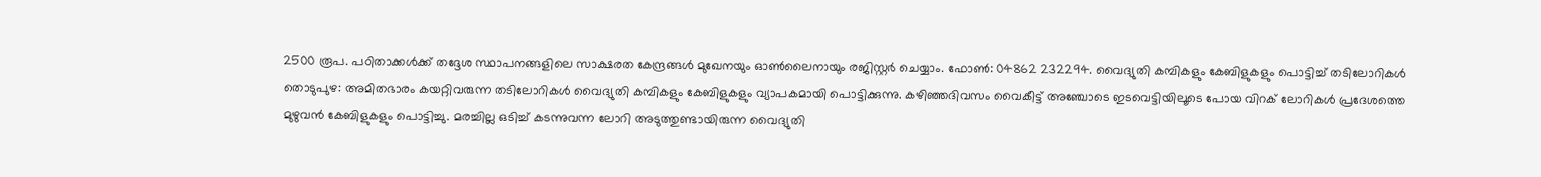2500 രൂപ. പഠിതാക്കൾക്ക് തദ്ദേശ സ്ഥാപനങ്ങളിലെ സാക്ഷരത കേന്ദ്രങ്ങൾ മുഖേനയും ഓൺലൈനായും രജിസ്റ്റർ ചെയ്യാം. ഫോൺ: 04862 232294. വൈദ്യുതി കമ്പികളും കേബിളുകളും പൊട്ടിച്ച് തടിലോറികൾ തൊടുപുഴ: അമിതഭാരം കയറ്റിവരുന്ന തടിലോറികള്‍ വൈദ്യുതി കമ്പികളും കേബിളുകളും വ്യാപകമായി പൊട്ടിക്കുന്നു. കഴിഞ്ഞദിവസം വൈകീട്ട് അഞ്ചോടെ ഇടവെട്ടിയിലൂടെ പോയ വിറക് ലോറികള്‍ പ്രദേശത്തെ മുഴുവന്‍ കേബിളുകളും പൊട്ടിച്ചു. മരച്ചില്ല ഒടിച്ച് കടന്നുവന്ന ലോറി അടുത്തുണ്ടായിരുന്ന വൈദ്യുതി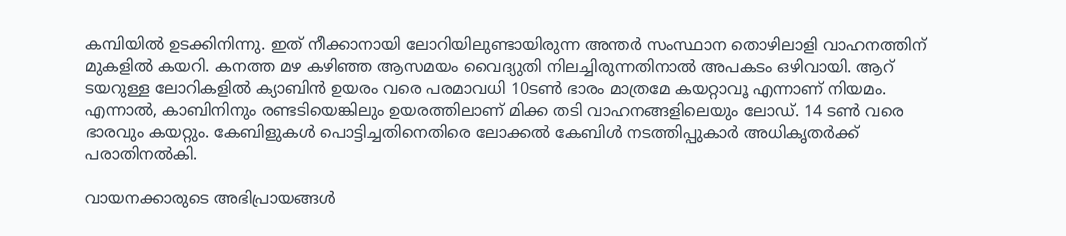കമ്പിയില്‍ ഉടക്കിനിന്നു. ഇത് നീക്കാനായി ലോറിയിലുണ്ടായിരുന്ന അന്തർ സംസ്ഥാന തൊഴിലാളി വാഹനത്തിന് മുകളില്‍ കയറി. കനത്ത മഴ കഴിഞ്ഞ ആസമയം വൈദ്യുതി നിലച്ചിരുന്നതിനാല്‍ അപകടം ഒഴിവായി. ആറ് ടയറുള്ള ലോറികളില്‍ ക്യാബിന്‍ ഉയരം വരെ പരമാവധി 10ടണ്‍ ഭാരം മാത്രമേ കയറ്റാവൂ എന്നാണ് നിയമം. എന്നാല്‍, കാബിനിനും രണ്ടടിയെങ്കിലും ഉയരത്തിലാണ് മിക്ക തടി വാഹനങ്ങളിലെയും ലോഡ്. 14 ടണ്‍ വരെ ഭാരവും കയറ്റും. കേബിളുകള്‍ പൊട്ടിച്ചതിനെതിരെ ലോക്കല്‍ കേബിള്‍ നടത്തിപ്പുകാര്‍ അധികൃതര്‍ക്ക് പരാതിനല്‍കി.

വായനക്കാരുടെ അഭിപ്രായങ്ങള്‍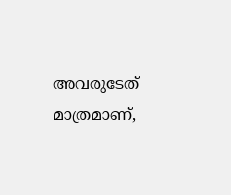അവരുടേത് മാത്രമാണ്,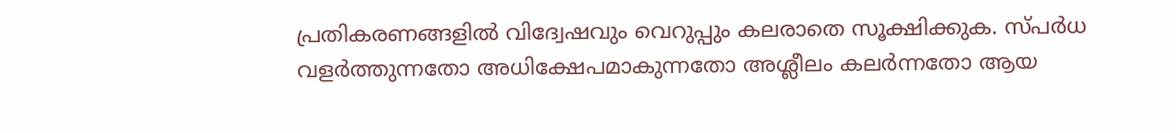പ്രതികരണങ്ങളിൽ വിദ്വേഷവും വെറുപ്പും കലരാതെ സൂക്ഷിക്കുക. സ്പർധ വളർത്തുന്നതോ അധിക്ഷേപമാകുന്നതോ അശ്ലീലം കലർന്നതോ ആയ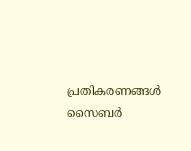പ്രതികരണങ്ങൾ സൈബർ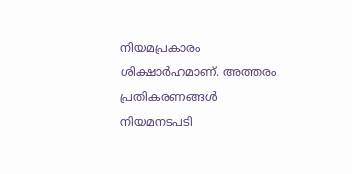നിയമപ്രകാരം ശിക്ഷാർഹമാണ്. അത്തരം പ്രതികരണങ്ങൾ നിയമനടപടി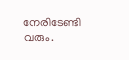നേരിടേണ്ടി വരും.